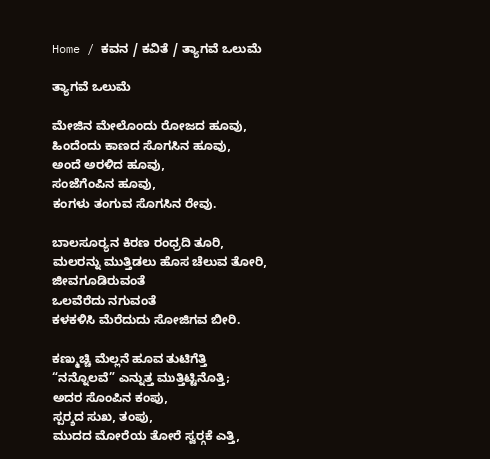Home / ಕವನ / ಕವಿತೆ / ತ್ಯಾಗವೆ ಒಲುಮೆ

ತ್ಯಾಗವೆ ಒಲುಮೆ

ಮೇಜಿನ ಮೇಲೊಂದು ರೋಜದ ಹೂವು,
ಹಿಂದೆಂದು ಕಾಣದ ಸೊಗಸಿನ ಹೂವು,
ಅಂದೆ ಅರಳಿದ ಹೂವು,
ಸಂಜೆಗೆಂಪಿನ ಹೂವು,
ಕಂಗಳು ತಂಗುವ ಸೊಗಸಿನ ರೇವು.

ಬಾಲಸೂರ್‍ಯನ ಕಿರಣ ರಂಧ್ರದಿ ತೂರಿ,
ಮಲರನ್ನು ಮುತ್ತಿಡಲು ಹೊಸ ಚೆಲುವ ತೋರಿ,
ಜೀವಗೂಡಿರುವಂತೆ
ಒಲವೆರೆದು ನಗುವಂತೆ
ಕಳಕಳಿಸಿ ಮೆರೆದುದು ಸೋಜಿಗವ ಬೀರಿ.

ಕಣ್ಮುಚ್ಚಿ ಮೆಲ್ಲನೆ ಹೂವ ತುಟಿಗೆತ್ತಿ
“ನನ್ನೊಲವೆ” ಎನ್ನುತ್ತ ಮುತ್ತಿಟ್ಟಿನೊತ್ತಿ;
ಅದರ ಸೊಂಪಿನ ಕಂಪು,
ಸ್ಪರ್‍ಶದ ಸುಖ, ತಂಪು,
ಮುದದ ಮೋರೆಯ ತೋರೆ ಸ್ವರ್‍ಗಕೆ ಎತ್ತಿ,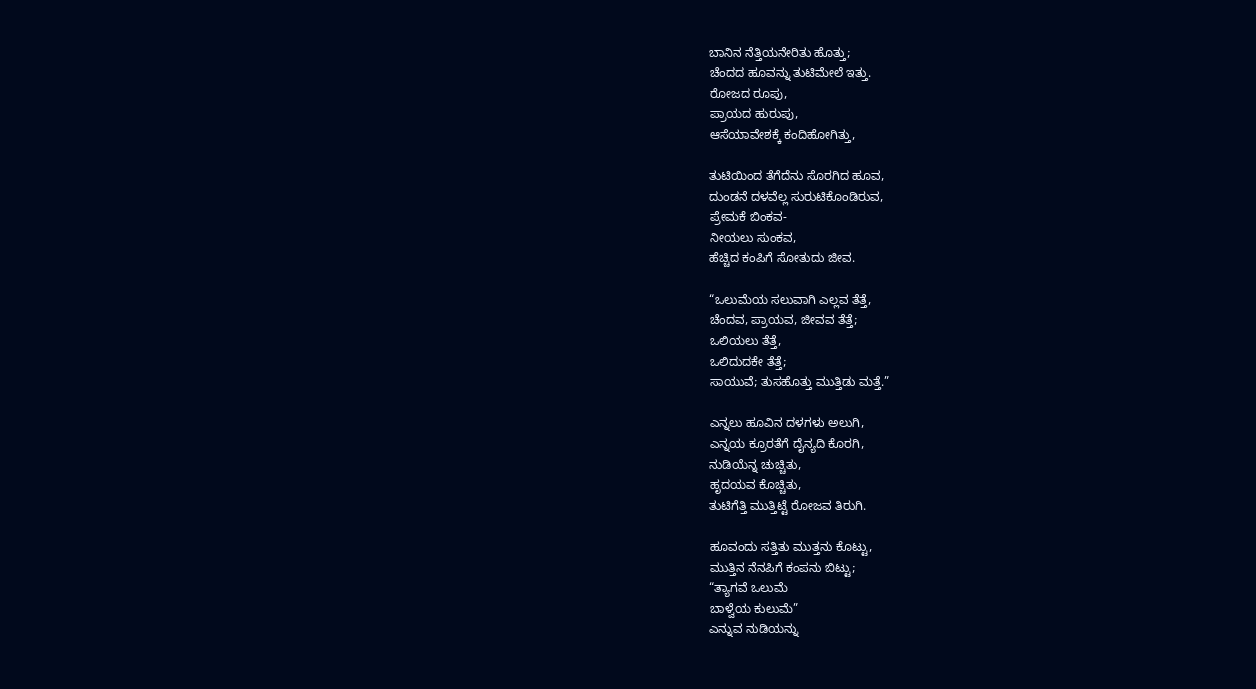ಬಾನಿನ ನೆತ್ತಿಯನೇರಿತು ಹೊತ್ತು;
ಚೆಂದದ ಹೂವನ್ನು ತುಟಿಮೇಲೆ ಇತ್ತು.
ರೋಜದ ರೂಪು,
ಪ್ರಾಯದ ಹುರುಪು,
ಆಸೆಯಾವೇಶಕ್ಕೆ ಕಂದಿಹೋಗಿತ್ತು,

ತುಟಿಯಿಂದ ತೆಗೆದೆನು ಸೊರಗಿದ ಹೂವ,
ದುಂಡನೆ ದಳವೆಲ್ಲ ಸುರುಟಿಕೊಂಡಿರುವ,
ಪ್ರೇಮಕೆ ಬಿಂಕವ-
ನೀಯಲು ಸುಂಕವ,
ಹೆಚ್ಚಿದ ಕಂಪಿಗೆ ಸೋತುದು ಜೀವ.

“ಒಲುಮೆಯ ಸಲುವಾಗಿ ಎಲ್ಲವ ತೆತ್ತೆ,
ಚೆಂದವ, ಪ್ರಾಯವ, ಜೀವವ ತೆತ್ತೆ;
ಒಲಿಯಲು ತೆತ್ತೆ,
ಒಲಿದುದಕೇ ತೆತ್ತೆ;
ಸಾಯುವೆ; ತುಸಹೊತ್ತು ಮುತ್ತಿಡು ಮತ್ತೆ.”

ಎನ್ನಲು ಹೂವಿನ ದಳಗಳು ಅಲುಗಿ,
ಎನ್ನಯ ಕ್ರೂರತೆಗೆ ದೈನ್ಯದಿ ಕೊರಗಿ,
ನುಡಿಯೆನ್ನ ಚುಚ್ಚಿತು,
ಹೃದಯವ ಕೊಚ್ಚಿತು,
ತುಟಿಗೆತ್ತಿ ಮುತ್ತಿಟ್ಟೆ ರೋಜವ ತಿರುಗಿ.

ಹೂವಂದು ಸತ್ತಿತು ಮುತ್ತನು ಕೊಟ್ಟು,
ಮುತ್ತಿನ ನೆನಪಿಗೆ ಕಂಪನು ಬಿಟ್ಟು;
“ತ್ಯಾಗವೆ ಒಲುಮೆ
ಬಾಳ್ವೆಯ ಕುಲುಮೆ”
ಎನ್ನುವ ನುಡಿಯನ್ನು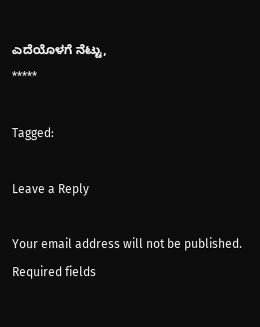ಎದೆಯೊಳಗೆ ನೆಟ್ಟು,
*****

Tagged:

Leave a Reply

Your email address will not be published. Required fields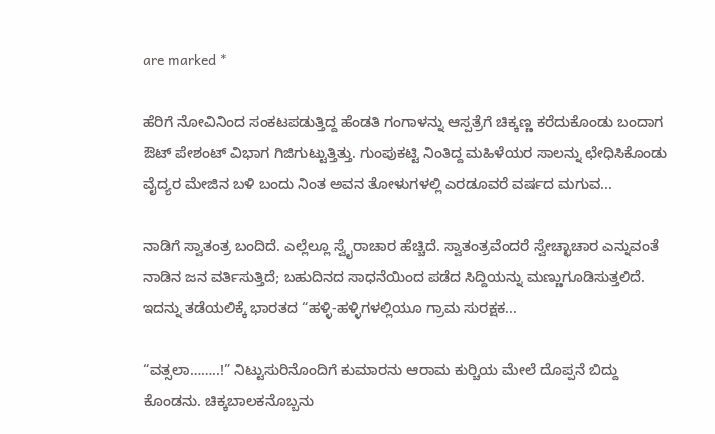are marked *

ಹೆರಿಗೆ ನೋವಿನಿಂದ ಸಂಕಟಪಡುತ್ತಿದ್ದ ಹೆಂಡತಿ ಗಂಗಾಳನ್ನು ಆಸ್ಪತ್ರೆಗೆ ಚಿಕ್ಕಣ್ಣ ಕರೆದುಕೊಂಡು ಬಂದಾಗ ಔಟ್ ಪೇಶಂಟ್ ವಿಭಾಗ ಗಿಜಿಗುಟ್ಟುತ್ತಿತ್ತು. ಗುಂಪುಕಟ್ಟಿ ನಿಂತಿದ್ದ ಮಹಿಳೆಯರ ಸಾಲನ್ನು ಛೇಧಿಸಿಕೊಂಡು ವೈದ್ಯರ ಮೇಜಿನ ಬಳಿ ಬಂದು ನಿಂತ ಅವನ ತೋಳುಗಳಲ್ಲಿ ಎರಡೂವರೆ ವರ್ಷದ ಮಗುವ...

ನಾಡಿಗೆ ಸ್ವಾತಂತ್ರ ಬಂದಿದೆ. ಎಲ್ಲೆಲ್ಲೂ ಸ್ವೈರಾಚಾರ ಹೆಚ್ಚಿದೆ. ಸ್ವಾತಂತ್ರವೆಂದರೆ ಸ್ವೇಚ್ಛಾಚಾರ ಎನ್ನುವಂತೆ ನಾಡಿನ ಜನ ವರ್ತಿಸುತ್ತಿದೆ; ಬಹುದಿನದ ಸಾಧನೆಯಿಂದ ಪಡೆದ ಸಿದ್ದಿಯನ್ನು ಮಣ್ಣುಗೂಡಿಸುತ್ತಲಿದೆ. ಇದನ್ನು ತಡೆಯಲಿಕ್ಕೆ ಭಾರತದ “ಹಳ್ಳಿ-ಹಳ್ಳಿಗಳಲ್ಲಿಯೂ ಗ್ರಾಮ ಸುರಕ್ಷಕ...

“ವತ್ಸಲಾ……..!” ನಿಟ್ಟುಸುರಿನೊಂದಿಗೆ ಕುಮಾರನು ಆರಾಮ ಕುರ್‍ಚಿಯ ಮೇಲೆ ದೊಪ್ಪನೆ ಬಿದ್ದು ಕೊಂಡನು. ಚಿಕ್ಕಬಾಲಕನೊಬ್ಬನು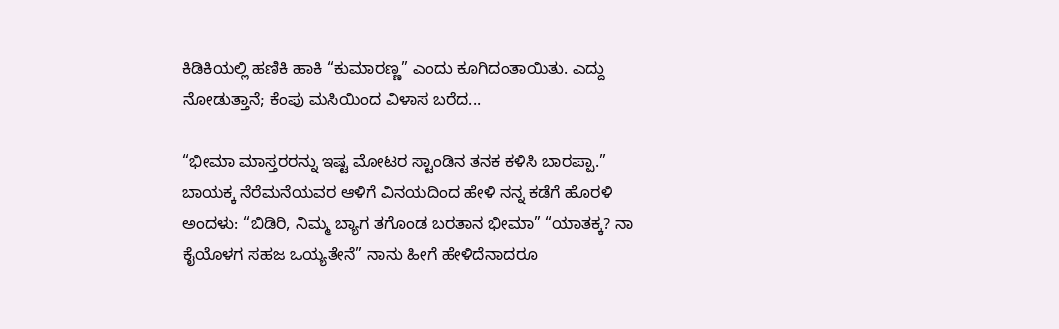ಕಿಡಿಕಿಯಲ್ಲಿ ಹಣಿಕಿ ಹಾಕಿ “ಕುಮಾರಣ್ಣ” ಎಂದು ಕೂಗಿದಂತಾಯಿತು. ಎದ್ದು ನೋಡುತ್ತಾನೆ; ಕೆಂಪು ಮಸಿಯಿಂದ ವಿಳಾಸ ಬರೆದ...

“ಭೀಮಾ ಮಾಸ್ತರರನ್ನು ಇಷ್ಟ ಮೋಟರ ಸ್ಟಾಂಡಿನ ತನಕ ಕಳಿಸಿ ಬಾರಪ್ಪಾ.” ಬಾಯಕ್ಕ ನೆರೆಮನೆಯವರ ಆಳಿಗೆ ವಿನಯದಿಂದ ಹೇಳಿ ನನ್ನ ಕಡೆಗೆ ಹೊರಳಿ ಅಂದಳು: “ಬಿಡಿರಿ, ನಿಮ್ಮ ಬ್ಯಾಗ ತಗೊಂಡ ಬರತಾನ ಭೀಮಾ” “ಯಾತಕ್ಕ? ನಾ ಕೈಯೊಳಗ ಸಹಜ ಒಯ್ಯತೇನೆ” ನಾನು ಹೀಗೆ ಹೇಳಿದೆನಾದರೂ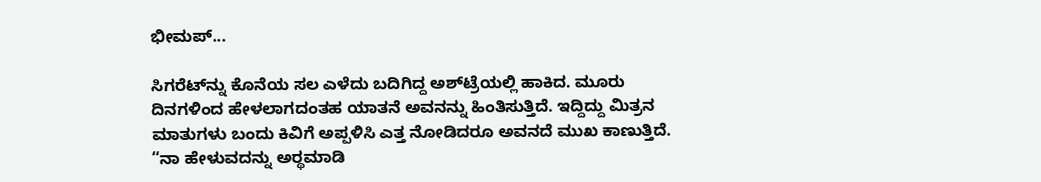ಭೀಮಪ್...

ಸಿಗರೆಟ್‌ನ್ನು ಕೊನೆಯ ಸಲ ಎಳೆದು ಬದಿಗಿದ್ದ ಅಶ್‌ಟ್ರೆಯಲ್ಲಿ ಹಾಕಿದ. ಮೂರು ದಿನಗಳಿಂದ ಹೇಳಲಾಗದಂತಹ ಯಾತನೆ ಅವನನ್ನು ಹಿಂತಿಸುತ್ತಿದೆ. ಇದ್ದಿದ್ದು ಮಿತ್ರನ ಮಾತುಗಳು ಬಂದು ಕಿವಿಗೆ ಅಪ್ಪಳಿಸಿ ಎತ್ತ ನೋಡಿದರೂ ಅವನದೆ ಮುಖ ಕಾಣುತ್ತಿದೆ. “ನಾ ಹೇಳುವದನ್ನು ಅರ್‍ಥಮಾಡಿ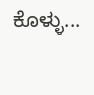ಕೊಳ್ಳು...